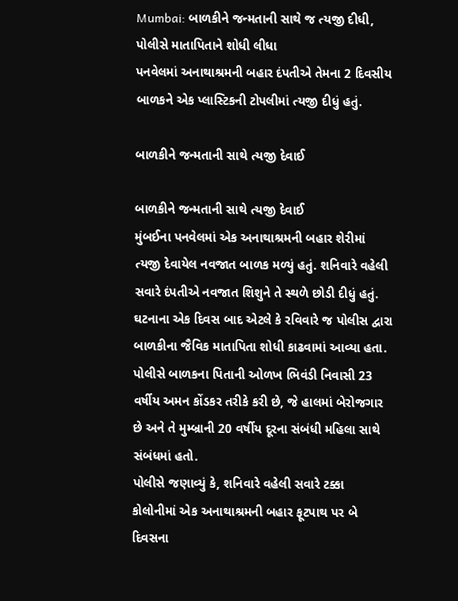Mumbai: બાળકીને જન્મતાની સાથે જ ત્યજી દીધી, પોલીસે માતાપિતાને શોધી લીધા
પનવેલમાં અનાથાશ્રમની બહાર દંપતીએ તેમના 2 દિવસીય બાળકને એક પ્લાસ્ટિકની ટોપલીમાં ત્યજી દીધું હતું.

બાળકીને જન્મતાની સાથે ત્યજી દેવાઈ

બાળકીને જન્મતાની સાથે ત્યજી દેવાઈ
મુંબઈના પનવેલમાં એક અનાથાશ્રમની બહાર શેરીમાં ત્યજી દેવાયેલ નવજાત બાળક મળ્યું હતું. શનિવારે વહેલી સવારે દંપતીએ નવજાત શિશુને તે સ્થળે છોડી દીધું હતું. ઘટનાના એક દિવસ બાદ એટલે કે રવિવારે જ પોલીસ દ્વારા બાળકીના જૈવિક માતાપિતા શોધી કાઢવામાં આવ્યા હતા. પોલીસે બાળકના પિતાની ઓળખ ભિવંડી નિવાસી 23 વર્ષીય અમન કોંડકર તરીકે કરી છે, જે હાલમાં બેરોજગાર છે અને તે મુમ્બ્રાની 20 વર્ષીય દૂરના સંબંધી મહિલા સાથે સંબંધમાં હતો.
પોલીસે જણાવ્યું કે, શનિવારે વહેલી સવારે ટક્કા કોલોનીમાં એક અનાથાશ્રમની બહાર ફૂટપાથ પર બે દિવસના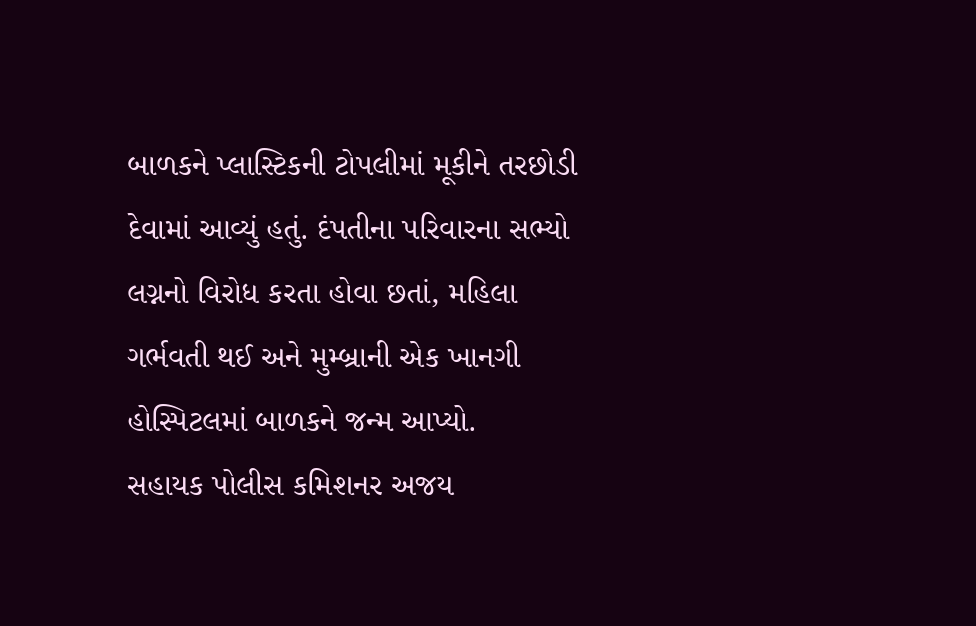બાળકને પ્લાસ્ટિકની ટોપલીમાં મૂકીને તરછોડી દેવામાં આવ્યું હતું. દંપતીના પરિવારના સભ્યો લગ્નનો વિરોધ કરતા હોવા છતાં, મહિલા ગર્ભવતી થઈ અને મુમ્બ્રાની એક ખાનગી હોસ્પિટલમાં બાળકને જન્મ આપ્યો.
સહાયક પોલીસ કમિશનર અજય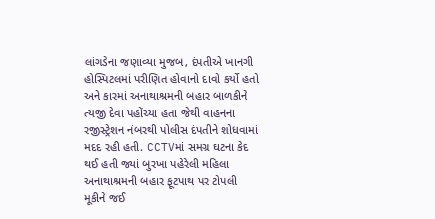લાંગડેના જણાવ્યા મુજબ, દંપતીએ ખાનગી હોસ્પિટલમાં પરીણિત હોવાનો દાવો કર્યો હતો અને કારમાં અનાથાશ્રમની બહાર બાળકીને ત્યજી દેવા પહોંચ્યા હતા જેથી વાહનના રજીસ્ટ્રેશન નંબરથી પોલીસ દંપતીને શોધવામાં મદદ રહી હતી. CCTVમાં સમગ્ર ઘટના કેદ થઈ હતી જ્યાં બુરખા પહેરેલી મહિલા અનાથાશ્રમની બહાર ફૂટપાથ પર ટોપલી મૂકીને જઈ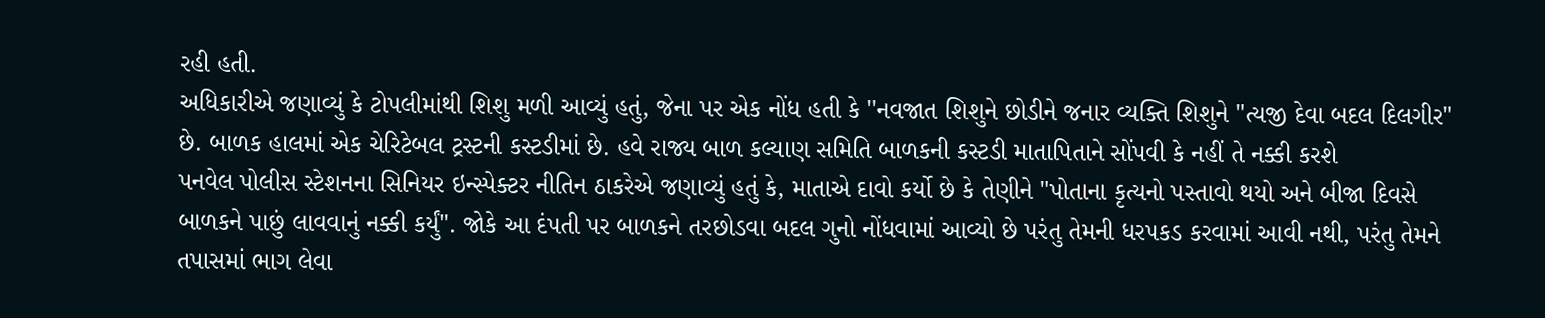રહી હતી.
અધિકારીએ જણાવ્યું કે ટોપલીમાંથી શિશુ મળી આવ્યું હતું, જેના પર એક નોંધ હતી કે ''નવજાત શિશુને છોડીને જનાર વ્યક્તિ શિશુને "ત્યજી દેવા બદલ દિલગીર" છે. બાળક હાલમાં એક ચેરિટેબલ ટ્રસ્ટની કસ્ટડીમાં છે. હવે રાજ્ય બાળ કલ્યાણ સમિતિ બાળકની કસ્ટડી માતાપિતાને સોંપવી કે નહીં તે નક્કી કરશે
પનવેલ પોલીસ સ્ટેશનના સિનિયર ઇન્સ્પેક્ટર નીતિન ઠાકરેએ જણાવ્યું હતું કે, માતાએ દાવો કર્યો છે કે તેણીને "પોતાના કૃત્યનો પસ્તાવો થયો અને બીજા દિવસે બાળકને પાછું લાવવાનું નક્કી કર્યું". જોકે આ દંપતી પર બાળકને તરછોડવા બદલ ગુનો નોંધવામાં આવ્યો છે પરંતુ તેમની ધરપકડ કરવામાં આવી નથી, પરંતુ તેમને તપાસમાં ભાગ લેવા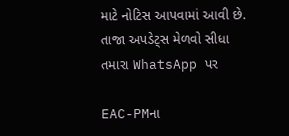માટે નોટિસ આપવામાં આવી છે.
તાજા અપડેટ્સ મેળવો સીધા તમારા WhatsApp પર

EAC-PMના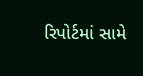રિપોર્ટમાં સામે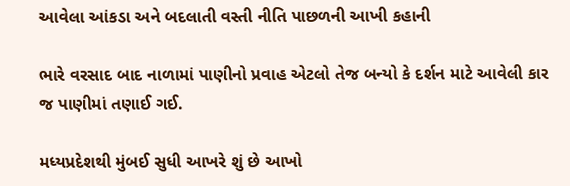આવેલા આંકડા અને બદલાતી વસ્તી નીતિ પાછળની આખી કહાની

ભારે વરસાદ બાદ નાળામાં પાણીનો પ્રવાહ એટલો તેજ બન્યો કે દર્શન માટે આવેલી કાર જ પાણીમાં તણાઈ ગઈ.

મધ્યપ્રદેશથી મુંબઈ સુધી આખરે શું છે આખો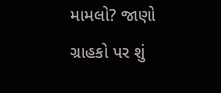મામલો? જાણો ગ્રાહકો પર શું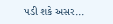પડી શકે અસર...